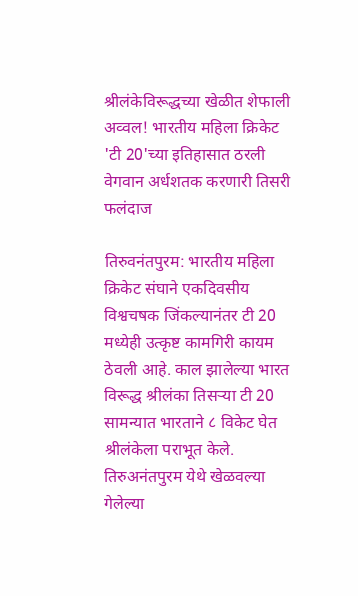श्रीलंकेविरूद्धच्या खेळीत शेफाली अव्वल! भारतीय महिला क्रिकेट 'टी 20'च्या इतिहासात ठरली वेगवान अर्धशतक करणारी तिसरी फलंदाज

तिरुवनंतपुरम: भारतीय महिला क्रिकेट संघाने एकदिवसीय विश्वचषक जिंकल्यानंतर टी 20 मध्येही उत्कृष्ट कामगिरी कायम ठेवली आहे. काल झालेल्या भारत विरूद्ध श्रीलंका तिसऱ्या टी 20 सामन्यात भारताने ८ विकेट घेत श्रीलंकेला पराभूत केले. तिरुअनंतपुरम येथे खेळवल्या गेलेल्या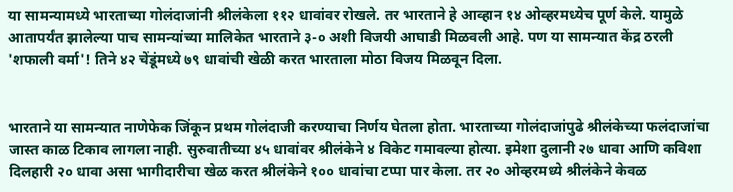या सामन्यामध्ये भारताच्या गोलंदाजांनी श्रीलंकेला ११२ धावांवर रोखले. तर भारताने हे आव्हान १४ ओव्हरमध्येच पूर्ण केले. यामुळे आतापर्यंत झालेल्या पाच सामन्यांच्या मालिकेत भारताने ३-० अशी विजयी आघाडी मिळवली आहे. पण या सामन्यात केंद्र ठरली 'शफाली वर्मा'! तिने ४२ चेंडूंमध्ये ७९ धावांची खेळी करत भारताला मोठा विजय मिळवून दिला.


भारताने या सामन्यात नाणेफेक जिंकून प्रथम गोलंदाजी करण्याचा निर्णय घेतला होता. भारताच्या गोलंदाजांपुढे श्रीलंकेच्या फलंदाजांचा जास्त काळ टिकाव लागला नाही. सुरुवातीच्या ४५ धावांवर श्रीलंकेने ४ विकेट गमावल्या होत्या. इमेशा दुलानी २७ धावा आणि कविशा दिलहारी २० धावा असा भागीदारीचा खेळ करत श्रीलंकेने १०० धावांचा टप्पा पार केला. तर २० ओव्हरमध्ये श्रीलंकेने केवळ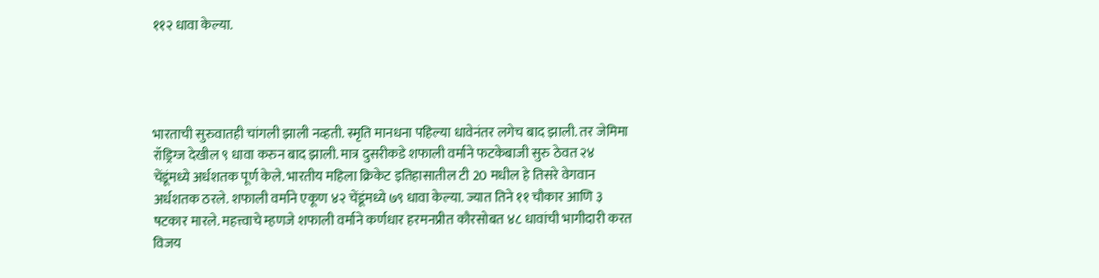११२ धावा केल्या.




भारताची सुरुवातही चांगली झाली नव्हती. स्मृति मानधना पहिल्या धावेनंतर लगेच बाद झाली. तर जेमिमा रॉड्रिग्ज देखील ९ धावा करुन बाद झाली. मात्र दुसरीकडे शफाली वर्माने फटकेबाजी सुरु ठेवत २४ चेंडूंमध्ये अर्धशतक पूर्ण केले. भारतीय महिला क्रिकेट इतिहासातील टी 20 मधील हे तिसरे वेगवान अर्धशतक ठरले. शफाली वर्माने एकूण ४२ चेंडूंमध्ये ७९ धावा केल्या. ज्यात तिने ११ चौकार आणि ३ षटकार मारले. महत्त्वाचे म्हणजे शफाली वर्माने कर्णधार हरमनप्रीत कौरसोबत ४८ धावांची भागीदारी करत विजय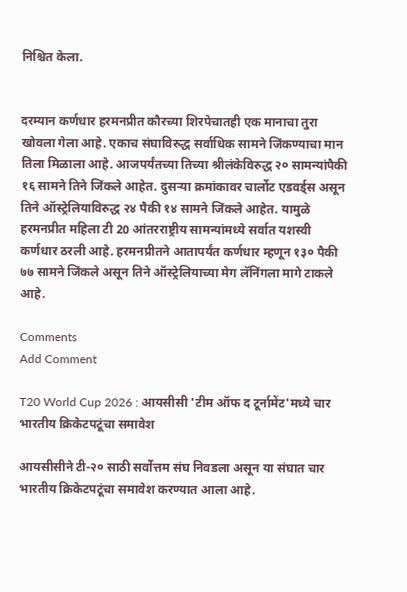निश्चित केला.


दरम्यान कर्णधार हरमनप्रीत कौरच्या शिरपेचातही एक मानाचा तुरा खोवला गेला आहे. एकाच संघाविरुद्ध सर्वाधिक सामने जिंकण्याचा मान तिला मिळाला आहे. आजपर्यंतच्या तिच्या श्रीलंकेविरुद्ध २० सामन्यांपैकी १६ सामने तिने जिंकले आहेत. दुसऱ्या क्रमांकावर चार्लोट एडवर्ड्स असून तिने ऑस्ट्रेलियाविरुद्ध २४ पैकी १४ सामने जिंकले आहेत. यामुळे हरमनप्रीत महिला टी 20 आंतरराष्ट्रीय सामन्यांमध्ये सर्वात यशस्वी कर्णधार ठरली आहे. हरमनप्रीतने आतापर्यंत कर्णधार म्हणून १३० पैकी ७७ सामने जिंकले असून तिने ऑस्ट्रेलियाच्या मेग लॅनिंगला मागे टाकले आहे.

Comments
Add Comment

T20 World Cup 2026 : आयसीसी 'टीम ऑफ द टूर्नामेंट'मध्ये चार भारतीय क्रिकेटपटूंचा समावेश

आयसीसीने टी-२० साठी सर्वोत्तम संघ निवडला असून या संघात चार भारतीय क्रिकेटपटूंचा समावेश करण्यात आला आहे.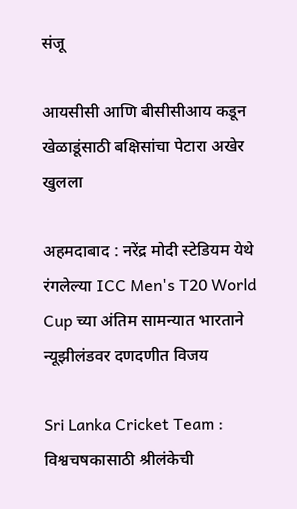संजू

आयसीसी आणि बीसीसीआय कडून खेळाडूंसाठी बक्षिसांचा पेटारा अखेर खुलला

अहमदाबाद : नरेंद्र मोदी स्टेडियम येथे रंगलेल्या ICC Men's T20 World Cup च्या अंतिम सामन्यात भारताने न्यूझीलंडवर दणदणीत विजय

Sri Lanka Cricket Team : विश्वचषकासाठी श्रीलंकेची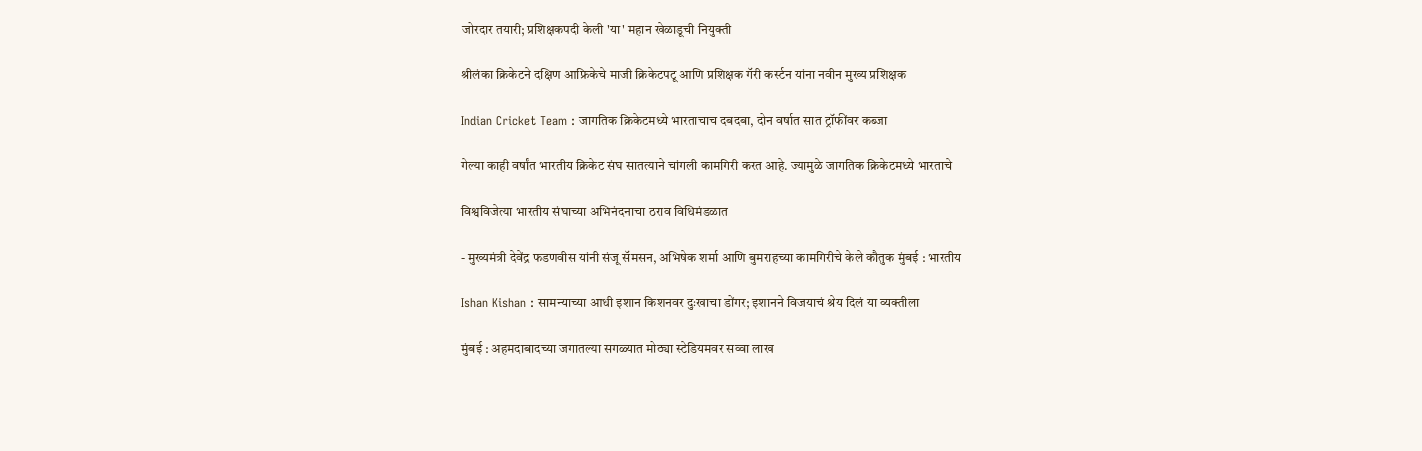जोरदार तयारी; प्रशिक्षकपदी केली 'या' महान खेळाडूची नियुक्ती

श्रीलंका क्रिकेटने दक्षिण आफ्रिकेचे माजी क्रिकेटपटू आणि प्रशिक्षक गॅरी कर्स्टन यांना नवीन मुख्य प्रशिक्षक

Indian Cricket Team : जागतिक क्रिकेटमध्ये भारताचाच दबदबा, दोन वर्षात सात ट्रॉफींवर कब्जा

गेल्या काही वर्षांत भारतीय क्रिकेट संघ सातत्याने चांगली कामगिरी करत आहे. ज्यामुळे जागतिक क्रिकेटमध्ये भारताचे

विश्वविजेत्या भारतीय संघाच्या अभिनंदनाचा ठराव विधिमंडळात

- मुख्यमंत्री देवेंद्र फडणवीस यांनी संजू सॅमसन, अभिषेक शर्मा आणि बुमराहच्या कामगिरीचे केले कौतुक मुंबई : भारतीय

Ishan Kishan : सामन्याच्या आधी इशान किशनवर दुःखाचा डोंगर; इशानने विजयाचं श्रेय दिलं या व्यक्तीला

मुंबई : अहमदाबादच्या जगातल्या सगळ्यात मोठ्या स्टेडियमवर सव्वा लाख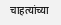चाहत्यांच्या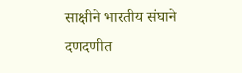साक्षीने भारतीय संघाने दणदणीत